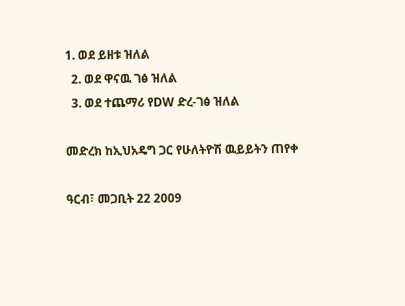1. ወደ ይዘቱ ዝለል
  2. ወደ ዋናዉ ገፅ ዝለል
  3. ወደ ተጨማሪ የDW ድረ-ገፅ ዝለል

መድረክ ከኢህአዴግ ጋር የሁለትዮሽ ዉይይትን ጠየቀ

ዓርብ፣ መጋቢት 22 2009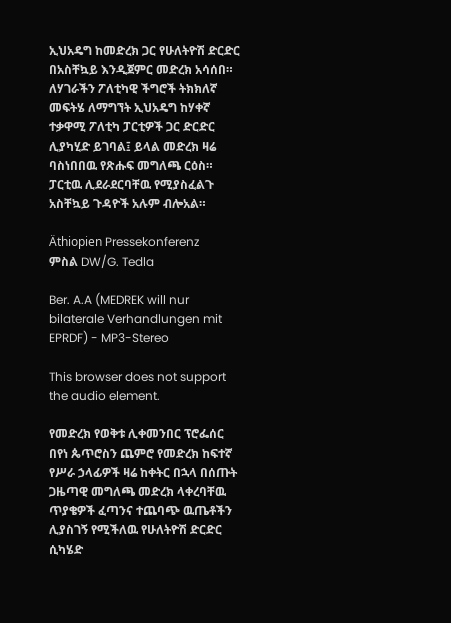ኢህአዴግ ከመድረክ ጋር የሁለትዮሽ ድርድር በአስቸኳይ እንዲጀምር መድረክ አሳሰበ። ለሃገራችን ፖለቲካዊ ችግሮች ትክክለኛ መፍትሄ ለማግኘት ኢህአዴግ ከሃቀኛ ተቃዋሚ ፖለቲካ ፓርቲዎች ጋር ድርድር ሊያካሂድ ይገባል፤ ይላል መድረክ ዛሬ ባስነበበዉ የጽሑፍ መግለጫ ርዕስ። ፓርቲዉ ሊደራደርባቸዉ የሚያስፈልጉ አስቸኳይ ጉዳዮች አሉም ብሎአል።

Äthiopien Pressekonferenz
ምስል DW/G. Tedla

Ber. A.A (MEDREK will nur bilaterale Verhandlungen mit EPRDF) - MP3-Stereo

This browser does not support the audio element.

የመድረክ የወቅቱ ሊቀመንበር ፕሮፌሰር በየነ ጴጥሮስን ጨምሮ የመድረክ ከፍተኛ የሥራ ኃላፊዎች ዛሬ ከቀትር በኋላ በሰጡት ጋዜጣዊ መግለጫ መድረክ ላቀረባቸዉ ጥያቄዎች ፈጣንና ተጨባጭ ዉጤቶችን ሊያስገኝ የሚችለዉ የሁለትዮሽ ድርድር ሲካሄድ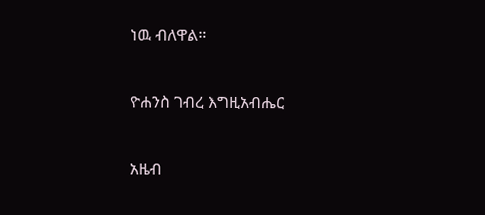ነዉ ብለዋል።


ዮሐንስ ገብረ እግዚአብሔር


አዜብ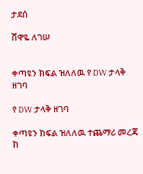ታደሰ

ሸዋዬ ለገሠ


ቀጣዩን ክፍል ዝለለዉ የ DW ታላቅ ዘገባ

የ DW ታላቅ ዘገባ

ቀጣዩን ክፍል ዝለለዉ ተጨማሪ መረጃ ከ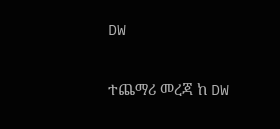DW

ተጨማሪ መረጃ ከ DW